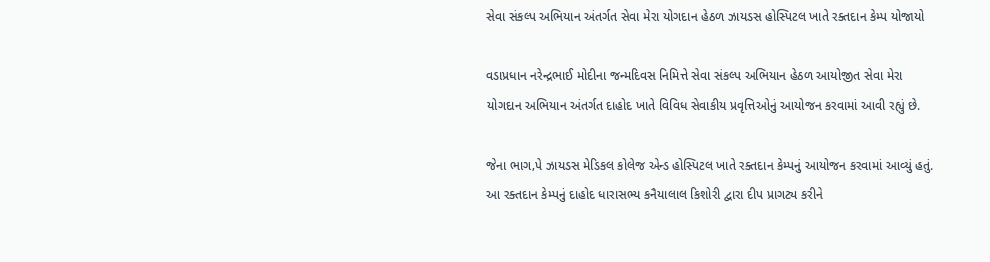સેવા સંકલ્પ અભિયાન અંતર્ગત સેવા મેરા યોગદાન હેઠળ ઝાયડસ હોસ્પિટલ ખાતે રક્તદાન કેમ્પ યોજાયો

વડાપ્રધાન નરેન્દ્રભાઈ મોદીના જન્મદિવસ નિમિત્તે સેવા સંકલ્પ અભિયાન હેઠળ આયોજીત સેવા મેરા યોગદાન અભિયાન અંતર્ગત દાહોદ ખાતે વિવિધ સેવાકીય પ્રવૃત્તિઓનું આયોજન કરવામાં આવી રહ્યું છે.

જેના ભાગ‚પે ઝાયડસ મેડિકલ કોલેજ એન્ડ હોસ્પિટલ ખાતે રક્તદાન કેમ્પનું આયોજન કરવામાં આવ્યું હતું. આ રક્તદાન કેમ્પનું દાહોદ ધારાસભ્ય કનૈયાલાલ કિશોરી દ્વારા દીપ પ્રાગટ્ય કરીને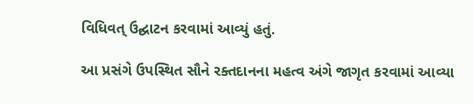વિધિવત્ ઉદ્ઘાટન કરવામાં આવ્યું હતું.

આ પ્રસંગે ઉપસ્થિત સૌને રક્તદાનના મહત્વ અંગે જાગૃત કરવામાં આવ્યા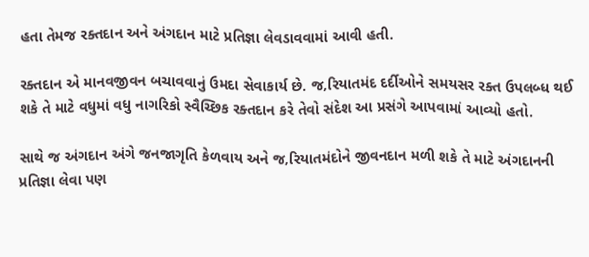હતા તેમજ રક્તદાન અને અંગદાન માટે પ્રતિજ્ઞા લેવડાવવામાં આવી હતી.

રક્તદાન એ માનવજીવન બચાવવાનું ઉમદા સેવાકાર્ય છે. જ‚રિયાતમંદ દર્દીઓને સમયસર રક્ત ઉપલબ્ધ થઈ શકે તે માટે વધુમાં વધુ નાગરિકો સ્વૈચ્છિક રક્તદાન કરે તેવો સંદેશ આ પ્રસંગે આપવામાં આવ્યો હતો.

સાથે જ અંગદાન અંગે જનજાગૃતિ કેળવાય અને જ‚રિયાતમંદોને જીવનદાન મળી શકે તે માટે અંગદાનની પ્રતિજ્ઞા લેવા પણ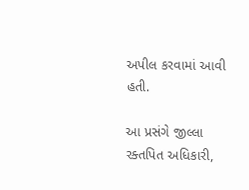અપીલ કરવામાં આવી હતી.

આ પ્રસંગે જીલ્લા રક્તપિત અધિકારી,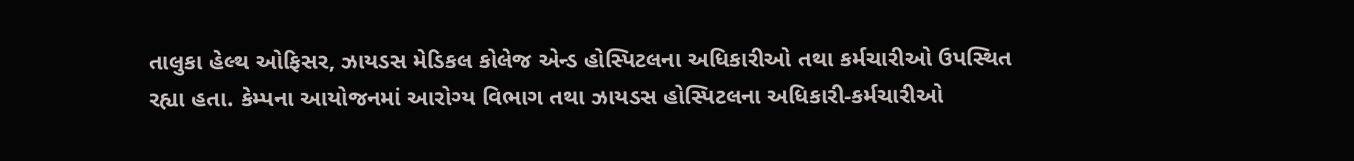તાલુકા હેલ્થ ઓફિસર, ઝાયડસ મેડિકલ કોલેજ એન્ડ હોસ્પિટલના અધિકારીઓ તથા કર્મચારીઓ ઉપસ્થિત રહ્યા હતા. કેમ્પના આયોજનમાં આરોગ્ય વિભાગ તથા ઝાયડસ હોસ્પિટલના અધિકારી-કર્મચારીઓ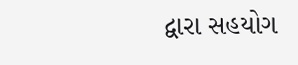દ્વારા સહયોગ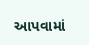આપવામાં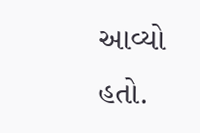આવ્યો હતો.